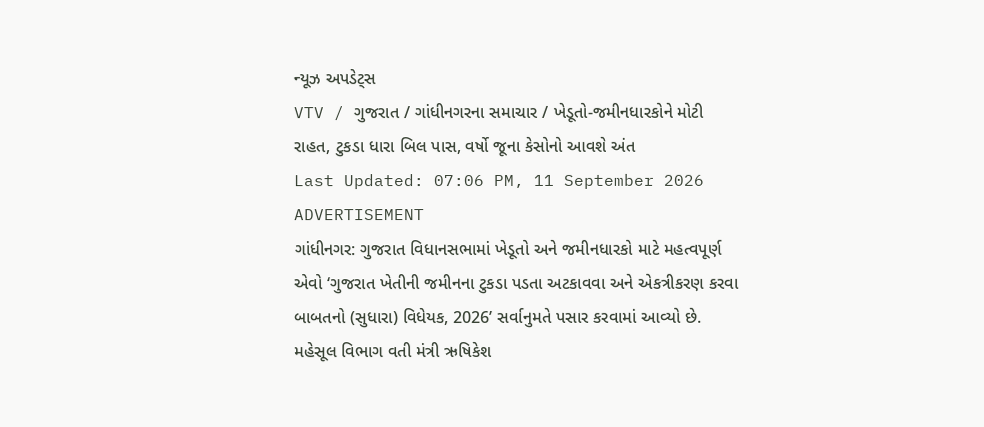ન્યૂઝ અપડેટ્સ
VTV / ગુજરાત / ગાંધીનગરના સમાચાર / ખેડૂતો-જમીનધારકોને મોટી રાહત, ટુકડા ધારા બિલ પાસ, વર્ષો જૂના કેસોનો આવશે અંત
Last Updated: 07:06 PM, 11 September 2026
ADVERTISEMENT
ગાંધીનગર: ગુજરાત વિધાનસભામાં ખેડૂતો અને જમીનધારકો માટે મહત્વપૂર્ણ એવો ‘ગુજરાત ખેતીની જમીનના ટુકડા પડતા અટકાવવા અને એકત્રીકરણ કરવા બાબતનો (સુધારા) વિધેયક, 2026’ સર્વાનુમતે પસાર કરવામાં આવ્યો છે. મહેસૂલ વિભાગ વતી મંત્રી ઋષિકેશ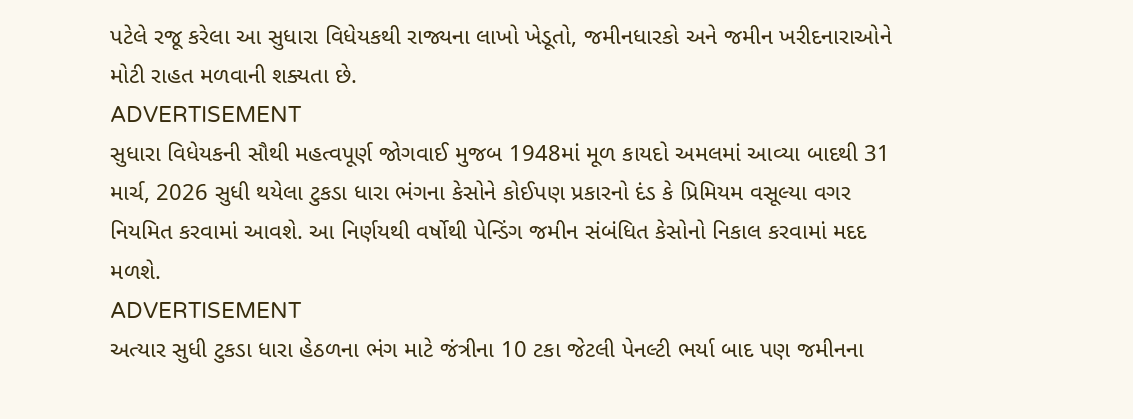પટેલે રજૂ કરેલા આ સુધારા વિધેયકથી રાજ્યના લાખો ખેડૂતો, જમીનધારકો અને જમીન ખરીદનારાઓને મોટી રાહત મળવાની શક્યતા છે.
ADVERTISEMENT
સુધારા વિધેયકની સૌથી મહત્વપૂર્ણ જોગવાઈ મુજબ 1948માં મૂળ કાયદો અમલમાં આવ્યા બાદથી 31 માર્ચ, 2026 સુધી થયેલા ટુકડા ધારા ભંગના કેસોને કોઈપણ પ્રકારનો દંડ કે પ્રિમિયમ વસૂલ્યા વગર નિયમિત કરવામાં આવશે. આ નિર્ણયથી વર્ષોથી પેન્ડિંગ જમીન સંબંધિત કેસોનો નિકાલ કરવામાં મદદ મળશે.
ADVERTISEMENT
અત્યાર સુધી ટુકડા ધારા હેઠળના ભંગ માટે જંત્રીના 10 ટકા જેટલી પેનલ્ટી ભર્યા બાદ પણ જમીનના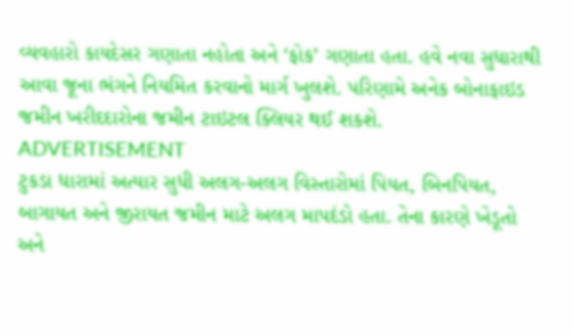વ્યવહારો કાયદેસર ગણાતા નહોતા અને ‘ફોક’ ગણાતા હતા. હવે નવા સુધારાથી આવા જૂના ભંગને નિયમિત કરવાનો માર્ગ ખુલશે. પરિણામે અનેક બોનાફાઇડ જમીન ખરીદદારોના જમીન ટાઇટલ ક્લિયર થઈ શકશે.
ADVERTISEMENT
ટુકડા ધારામાં અત્યાર સુધી અલગ-અલગ વિસ્તારોમાં પિયત, બિનપિયત, બાગાયત અને જીરાયત જમીન માટે અલગ માપદંડો હતા. તેના કારણે ખેડૂતો અને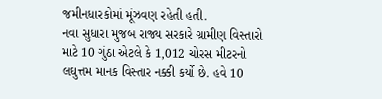જમીનધારકોમાં મૂંઝવણ રહેતી હતી.
નવા સુધારા મુજબ રાજ્ય સરકારે ગ્રામીણ વિસ્તારો માટે 10 ગુંઠા એટલે કે 1,012 ચોરસ મીટરનો લઘુત્તમ માનક વિસ્તાર નક્કી કર્યો છે. હવે 10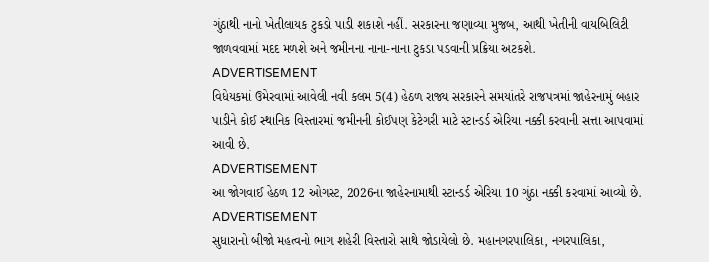ગુંઠાથી નાનો ખેતીલાયક ટુકડો પાડી શકાશે નહીં. સરકારના જણાવ્યા મુજબ, આથી ખેતીની વાયબિલિટી જાળવવામાં મદદ મળશે અને જમીનના નાના-નાના ટુકડા પડવાની પ્રક્રિયા અટકશે.
ADVERTISEMENT
વિધેયકમાં ઉમેરવામાં આવેલી નવી કલમ 5(4) હેઠળ રાજ્ય સરકારને સમયાંતરે રાજપત્રમાં જાહેરનામું બહાર પાડીને કોઈ સ્થાનિક વિસ્તારમાં જમીનની કોઈપણ કેટેગરી માટે સ્ટાન્ડર્ડ એરિયા નક્કી કરવાની સત્તા આપવામાં આવી છે.
ADVERTISEMENT
આ જોગવાઈ હેઠળ 12 ઓગસ્ટ, 2026ના જાહેરનામાથી સ્ટાન્ડર્ડ એરિયા 10 ગુંઠા નક્કી કરવામાં આવ્યો છે.
ADVERTISEMENT
સુધારાનો બીજો મહત્વનો ભાગ શહેરી વિસ્તારો સાથે જોડાયેલો છે. મહાનગરપાલિકા, નગરપાલિકા,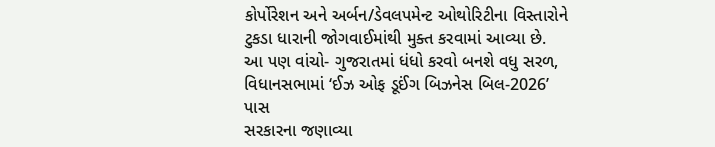કોર્પોરેશન અને અર્બન/ડેવલપમેન્ટ ઓથોરિટીના વિસ્તારોને ટુકડા ધારાની જોગવાઈમાંથી મુક્ત કરવામાં આવ્યા છે.
આ પણ વાંચો- ગુજરાતમાં ધંધો કરવો બનશે વધુ સરળ, વિધાનસભામાં ‘ઈઝ ઓફ ડૂઈંગ બિઝનેસ બિલ-2026’ પાસ
સરકારના જણાવ્યા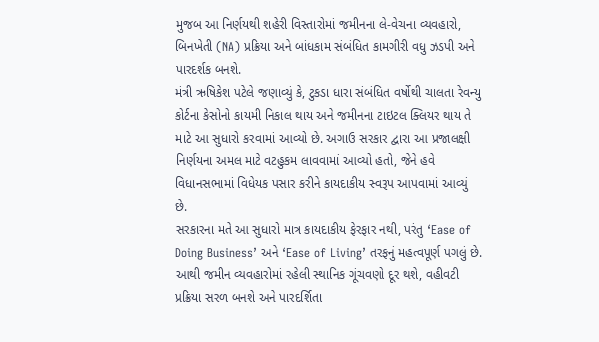મુજબ આ નિર્ણયથી શહેરી વિસ્તારોમાં જમીનના લે-વેચના વ્યવહારો, બિનખેતી (NA) પ્રક્રિયા અને બાંધકામ સંબંધિત કામગીરી વધુ ઝડપી અને પારદર્શક બનશે.
મંત્રી ઋષિકેશ પટેલે જણાવ્યું કે, ટુકડા ધારા સંબંધિત વર્ષોથી ચાલતા રેવન્યુ કોર્ટના કેસોનો કાયમી નિકાલ થાય અને જમીનના ટાઇટલ ક્લિયર થાય તે માટે આ સુધારો કરવામાં આવ્યો છે. અગાઉ સરકાર દ્વારા આ પ્રજાલક્ષી નિર્ણયના અમલ માટે વટહુકમ લાવવામાં આવ્યો હતો, જેને હવે વિધાનસભામાં વિધેયક પસાર કરીને કાયદાકીય સ્વરૂપ આપવામાં આવ્યું છે.
સરકારના મતે આ સુધારો માત્ર કાયદાકીય ફેરફાર નથી, પરંતુ ‘Ease of Doing Business’ અને ‘Ease of Living’ તરફનું મહત્વપૂર્ણ પગલું છે. આથી જમીન વ્યવહારોમાં રહેલી સ્થાનિક ગૂંચવણો દૂર થશે, વહીવટી પ્રક્રિયા સરળ બનશે અને પારદર્શિતા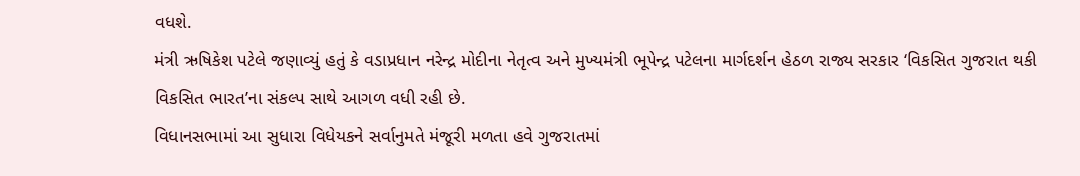વધશે.
મંત્રી ઋષિકેશ પટેલે જણાવ્યું હતું કે વડાપ્રધાન નરેન્દ્ર મોદીના નેતૃત્વ અને મુખ્યમંત્રી ભૂપેન્દ્ર પટેલના માર્ગદર્શન હેઠળ રાજ્ય સરકાર ‘વિકસિત ગુજરાત થકી વિકસિત ભારત’ના સંકલ્પ સાથે આગળ વધી રહી છે.
વિધાનસભામાં આ સુધારા વિધેયકને સર્વાનુમતે મંજૂરી મળતા હવે ગુજરાતમાં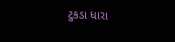ટુકડા ધારા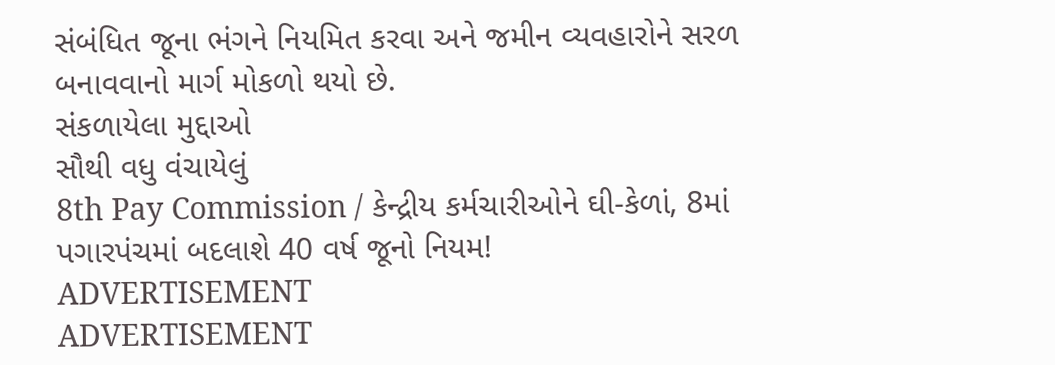સંબંધિત જૂના ભંગને નિયમિત કરવા અને જમીન વ્યવહારોને સરળ બનાવવાનો માર્ગ મોકળો થયો છે.
સંકળાયેલા મુદ્દાઓ
સૌથી વધુ વંચાયેલું
8th Pay Commission / કેન્દ્રીય કર્મચારીઓને ઘી-કેળાં, 8માં પગારપંચમાં બદલાશે 40 વર્ષ જૂનો નિયમ!
ADVERTISEMENT
ADVERTISEMENT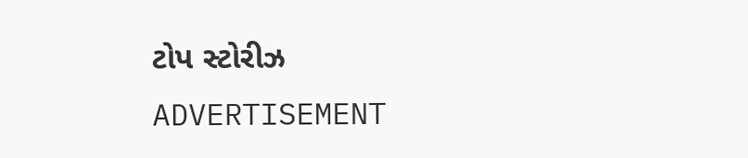ટોપ સ્ટોરીઝ
ADVERTISEMENT